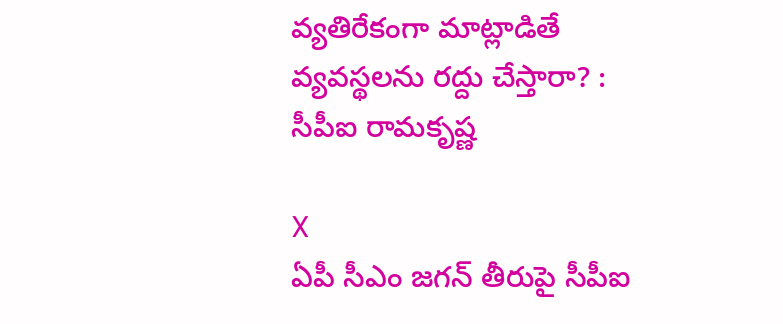వ్యతిరేకంగా మాట్లాడితే వ్యవస్థలను రద్దు చేస్తారా? : సీపీఐ రామకృష్ణ

X
ఏపీ సీఎం జగన్ తీరుపై సీపీఐ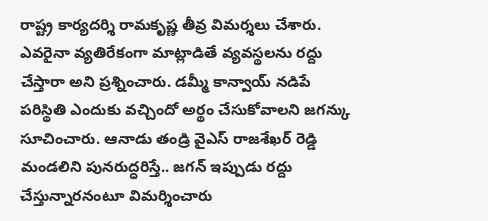రాష్ట్ర కార్యదర్శి రామకృష్ణ తీవ్ర విమర్శలు చేశారు. ఎవరైనా వ్యతిరేకంగా మాట్లాడితే వ్యవస్థలను రద్దు చేస్తారా అని ప్రశ్నించారు. డమ్మీ కాన్వాయ్ నడిపే పరిస్థితి ఎందుకు వచ్చిందో అర్థం చేసుకోవాలని జగన్కు సూచించారు. ఆనాడు తండ్రి వైఎస్ రాజశేఖర్ రెడ్డి మండలిని పునరుద్ధరిస్తే.. జగన్ ఇప్పుడు రద్దు చేస్తున్నారనంటూ విమర్శించారు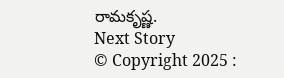రామకృష్ణ.
Next Story
© Copyright 2025 :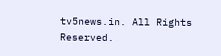tv5news.in. All Rights Reserved.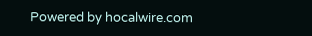Powered by hocalwire.com